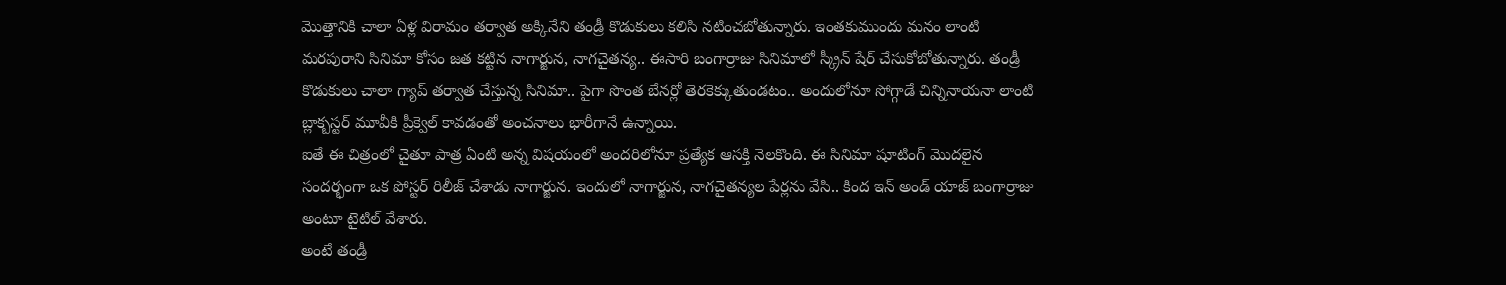మొత్తానికి చాలా ఏళ్ల విరామం తర్వాత అక్కినేని తండ్రీ కొడుకులు కలిసి నటించబోతున్నారు. ఇంతకుముందు మనం లాంటి మరపురాని సినిమా కోసం జత కట్టిన నాగార్జున, నాగచైతన్య.. ఈసారి బంగార్రాజు సినిమాలో స్క్రీన్ షేర్ చేసుకోబోతున్నారు. తండ్రీ కొడుకులు చాలా గ్యాప్ తర్వాత చేస్తున్న సినిమా.. పైగా సొంత బేనర్లో తెరకెక్కుతుండటం.. అందులోనూ సోగ్గాడే చిన్నినాయనా లాంటి బ్లాక్బస్టర్ మూవీకి ప్రీక్వెల్ కావడంతో అంచనాలు భారీగానే ఉన్నాయి.
ఐతే ఈ చిత్రంలో చైతూ పాత్ర ఏంటి అన్న విషయంలో అందరిలోనూ ప్రత్యేక ఆసక్తి నెలకొంది. ఈ సినిమా షూటింగ్ మొదలైన సందర్భంగా ఒక పోస్టర్ రిలీజ్ చేశాడు నాగార్జున. ఇందులో నాగార్జున, నాగచైతన్యల పేర్లను వేసి.. కింద ఇన్ అండ్ యాజ్ బంగార్రాజు అంటూ టైటిల్ వేశారు.
అంటే తండ్రీ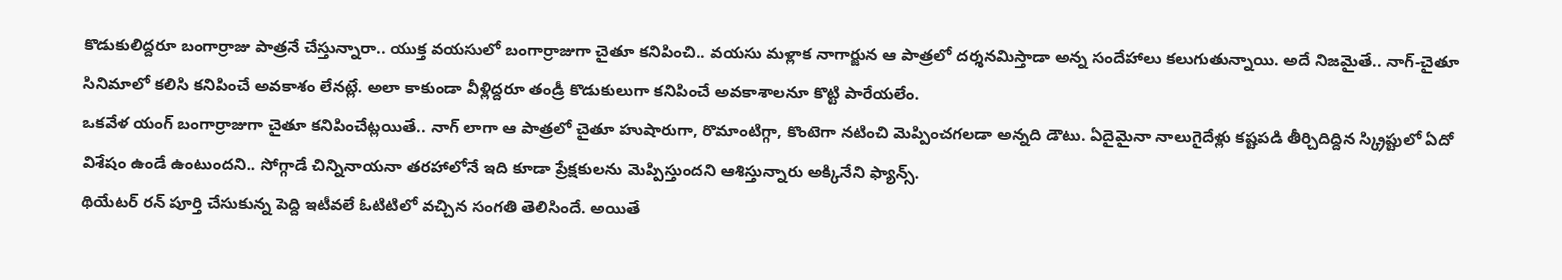కొడుకులిద్దరూ బంగార్రాజు పాత్రనే చేస్తున్నారా.. యుక్త వయసులో బంగార్రాజుగా చైతూ కనిపించి.. వయసు మళ్లాక నాగార్జున ఆ పాత్రలో దర్శనమిస్తాడా అన్న సందేహాలు కలుగుతున్నాయి. అదే నిజమైతే.. నాగ్-చైతూ సినిమాలో కలిసి కనిపించే అవకాశం లేనట్లే. అలా కాకుండా వీళ్లిద్దరూ తండ్రీ కొడుకులుగా కనిపించే అవకాశాలనూ కొట్టి పారేయలేం.
ఒకవేళ యంగ్ బంగార్రాజుగా చైతూ కనిపించేట్లయితే.. నాగ్ లాగా ఆ పాత్రలో చైతూ హుషారుగా, రొమాంటిగ్గా, కొంటెగా నటించి మెప్పించగలడా అన్నది డౌటు. ఏదైమైనా నాలుగైదేళ్లు కష్టపడి తీర్చిదిద్దిన స్క్రిప్టులో ఏదో విశేషం ఉండే ఉంటుందని.. సోగ్గాడే చిన్నినాయనా తరహాలోనే ఇది కూడా ప్రేక్షకులను మెప్పిస్తుందని ఆశిస్తున్నారు అక్కినేని ఫ్యాన్స్.
థియేటర్ రన్ పూర్తి చేసుకున్న పెద్ది ఇటీవలే ఓటిటిలో వచ్చిన సంగతి తెలిసిందే. అయితే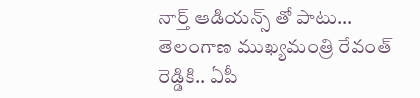నార్త్ ఆడియన్స్ తో పాటు…
తెలంగాణ ముఖ్యమంత్రి రేవంత్ రెడ్డికి.. ఏపీ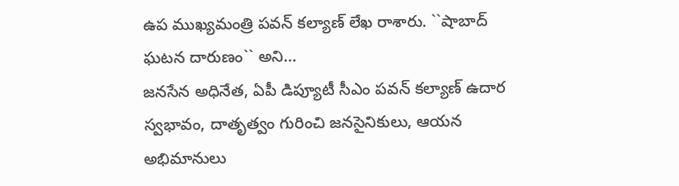ఉప ముఖ్యమంత్రి పవన్ కల్యాణ్ లేఖ రాశారు. ``షాబాద్ ఘటన దారుణం`` అని…
జనసేన అధినేత, ఏపీ డిప్యూటీ సీఎం పవన్ కల్యాణ్ ఉదార స్వభావం, దాతృత్వం గురించి జనసైనికులు, ఆయన అభిమానులు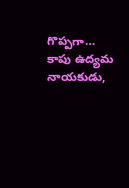గొప్పగా…
కాపు ఉద్యమ నాయకుడు,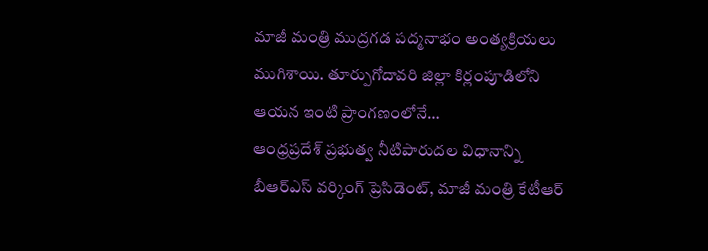మాజీ మంత్రి ముద్రగడ పద్మనాభం అంత్యక్రియలు ముగిశాయి. తూర్పుగోదావరి జిల్లా కిర్లంపూడిలోని ఆయన ఇంటి ప్రాంగణంలోనే…
ఆంధ్రప్రదేశ్ ప్రభుత్వ నీటిపారుదల విధానాన్ని బీఆర్ఎస్ వర్కింగ్ ప్రెసిడెంట్, మాజీ మంత్రి కేటీఆర్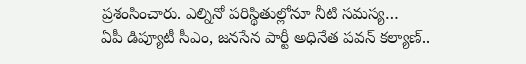ప్రశంసించారు. ఎల్నినో పరిస్థితుల్లోనూ నీటి సమస్య…
ఏపీ డిప్యూటీ సీఎం, జనసేన పార్టీ అధినేత పవన్ కల్యాణ్..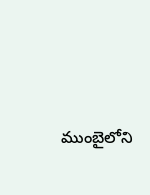ముంబైలోని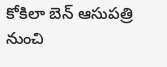కోకిలా బెన్ ఆసుపత్రి నుంచి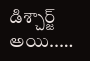డిశ్చార్జ్ అయి..…